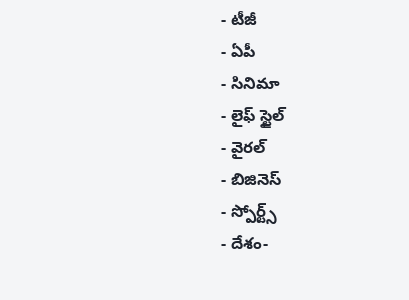- టీజీ
- ఏపీ
- సినిమా
- లైఫ్ స్టైల్
- వైరల్
- బిజినెస్
- స్పోర్ట్స్
- దేశం-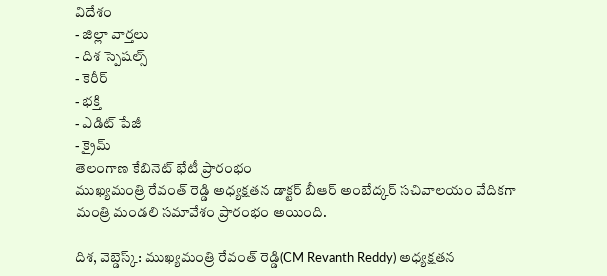విదేశం
- జిల్లా వార్తలు
- దిశ స్పెషల్స్
- కెరీర్
- భక్తి
- ఎడిట్ పేజీ
- క్రైమ్
తెలంగాణ కేబినెట్ భేటీ ప్రారంభం
ముఖ్యమంత్రి రేవంత్ రెడ్డి అధ్యక్షతన డాక్టర్ బీఆర్ అంబేద్కర్ సచివాలయం వేదికగా మంత్రి మండలి సమావేశం ప్రారంభం అయింది.

దిశ, వెబ్డెస్క్: ముఖ్యమంత్రి రేవంత్ రెడ్డి(CM Revanth Reddy) అధ్యక్షతన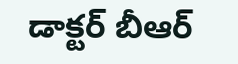డాక్టర్ బీఆర్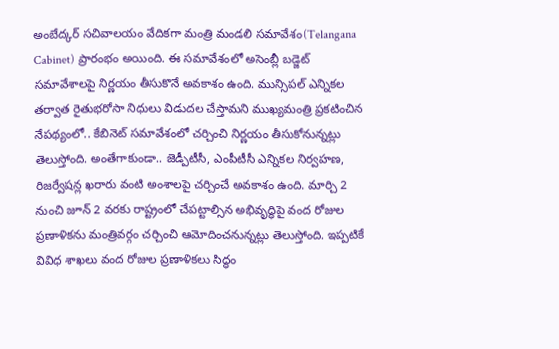అంబేద్కర్ సచివాలయం వేదికగా మంత్రి మండలి సమావేశం(Telangana Cabinet) ప్రారంభం అయింది. ఈ సమావేశంలో అసెంబ్లీ బడ్జెట్ సమావేశాలపై నిర్ణయం తీసుకొనే అవకాశం ఉంది. మున్సిపల్ ఎన్నికల తర్వాత రైతుభరోసా నిధులు విడుదల చేస్తామని ముఖ్యమంత్రి ప్రకటించిన నేపథ్యంలో.. కేబినెట్ సమావేశంలో చర్చించి నిర్ణయం తీసుకోనున్నట్లు తెలుస్తోంది. అంతేగాకుండా.. జెడ్పీటీసీ, ఎంపీటీసీ ఎన్నికల నిర్వహణ, రిజర్వేషన్ల ఖరారు వంటి అంశాలపై చర్చించే అవకాశం ఉంది. మార్చి 2 నుంచి జూన్ 2 వరకు రాష్ట్రంలో చేపట్టాల్సిన అభివృద్ధిపై వంద రోజుల ప్రణాళికను మంత్రివర్గం చర్చించి ఆమోదించనున్నట్లు తెలుస్తోంది. ఇప్పటికే వివిధ శాఖలు వంద రోజుల ప్రణాళికలు సిద్ధం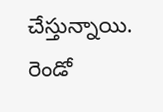చేస్తున్నాయి. రెండో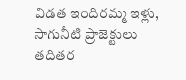విడత ఇందిరమ్మ ఇళ్లు, సాగునీటి ప్రాజెక్టులు తదితర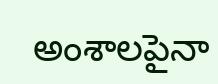అంశాలపైనా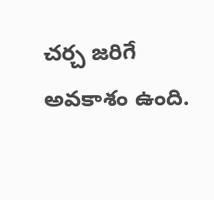చర్చ జరిగే అవకాశం ఉంది.